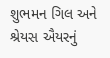શુભમન ગિલ અને શ્રેયસ ઐયરનું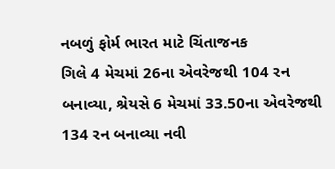નબળું ફોર્મ ભારત માટે ચિંતાજનક
ગિલે 4 મેચમાં 26ના એવરેજથી 104 રન બનાવ્યા, શ્રેયસે 6 મેચમાં 33.50ના એવરેજથી 134 રન બનાવ્યા નવી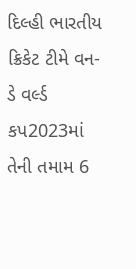દિલ્હી ભારતીય ક્રિકેટ ટીમે વન-ડે વર્લ્ડ કપ2023માં તેની તમામ 6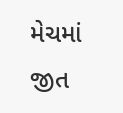મેચમાં જીત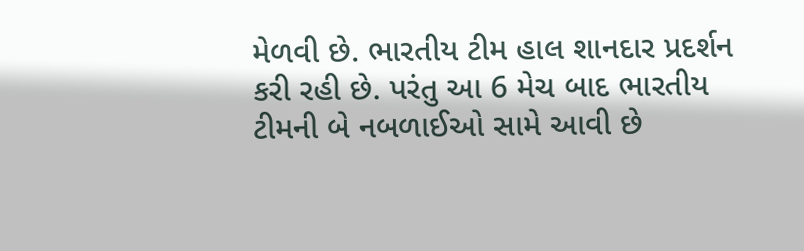મેળવી છે. ભારતીય ટીમ હાલ શાનદાર પ્રદર્શન કરી રહી છે. પરંતુ આ 6 મેચ બાદ ભારતીય ટીમની બે નબળાઈઓ સામે આવી છે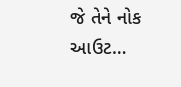જે તેને નોક આઉટ…